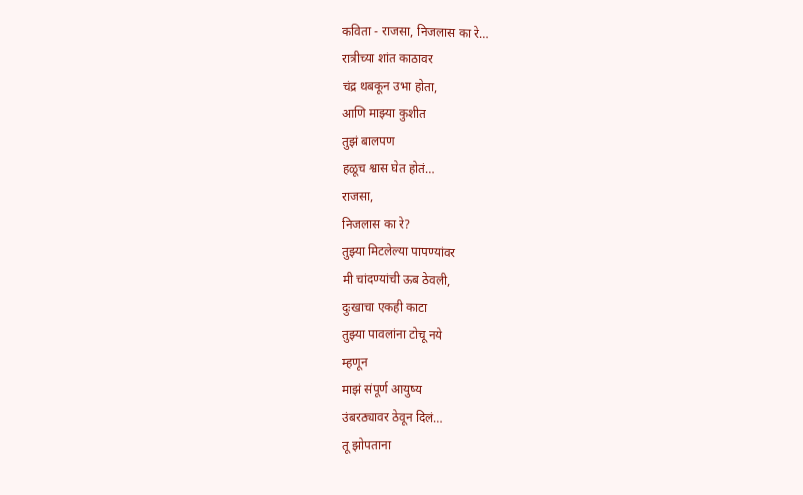कविता - राजसा, निजलास का रे…
रात्रीच्या शांत काठावर
चंद्र थबकून उभा होता,
आणि माझ्या कुशीत
तुझं बालपण
हळूच श्वास घेत होतं…
राजसा,
निजलास का रे?
तुझ्या मिटलेल्या पापण्यांवर
मी चांदण्यांची ऊब ठेवली,
दुःखाचा एकही काटा
तुझ्या पावलांना टोचू नये
म्हणून
माझं संपूर्ण आयुष्य
उंबरठ्यावर ठेवून दिलं…
तू झोपताना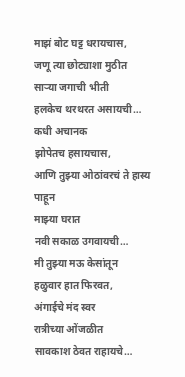माझं बोट घट्ट धरायचास,
जणू त्या छोट्याशा मुठीत
साऱ्या जगाची भीती
हलकेच थरथरत असायची…
कधी अचानक
झोपेतच हसायचास,
आणि तुझ्या ओठांवरचं ते हास्य
पाहून
माझ्या घरात
नवी सकाळ उगवायची…
मी तुझ्या मऊ केसांतून
हळुवार हात फिरवत,
अंगाईचे मंद स्वर
रात्रीच्या ओंजळीत
सावकाश ठेवत राहायचे…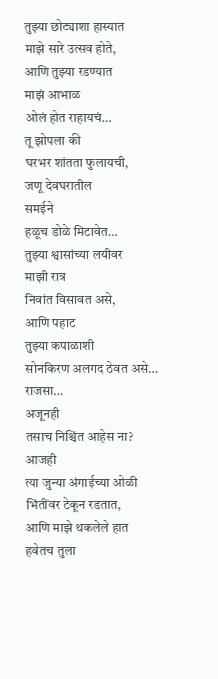तुझ्या छोट्याशा हास्यात
माझे सारे उत्सव होते,
आणि तुझ्या रडण्यात
माझं आभाळ
ओलं होत राहायचं…
तू झोपला की
घरभर शांतता फुलायची,
जणू देवघरातील
समईने
हळूच डोळे मिटावेत…
तुझ्या श्वासांच्या लयीवर
माझी रात्र
निवांत विसावत असे,
आणि पहाट
तुझ्या कपाळाशी
सोनकिरण अलगद ठेवत असे…
राजसा…
अजूनही
तसाच निश्चिंत आहेस ना?
आजही
त्या जुन्या अंगाईच्या ओळी
भिंतींवर टेकून रडतात,
आणि माझे थकलेले हात
हवेतच तुला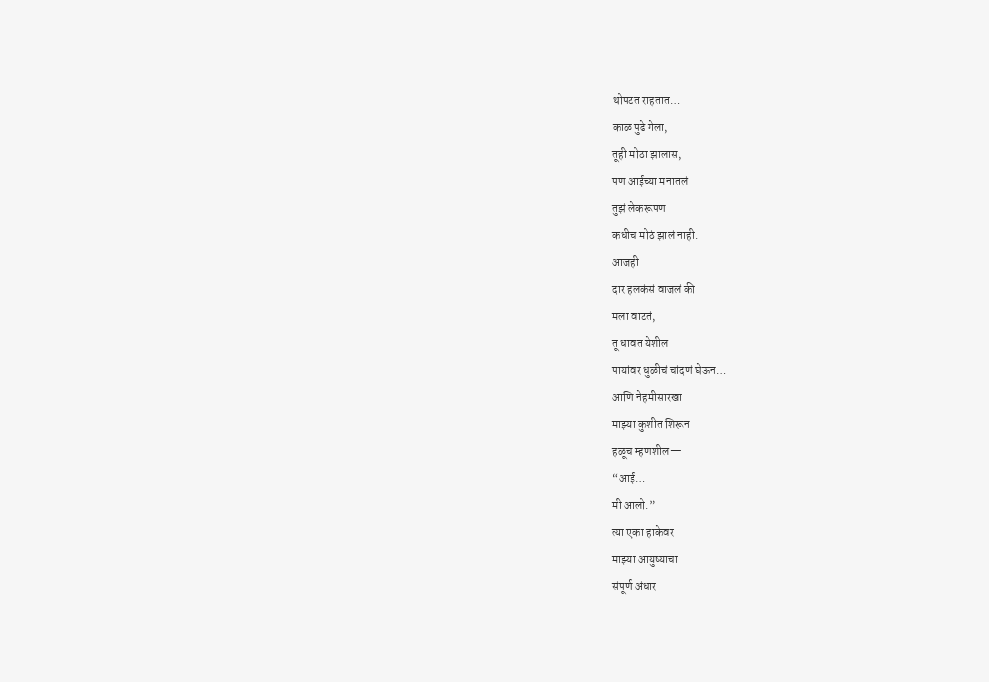थोपटत राहतात…
काळ पुढे गेला,
तूही मोठा झालास,
पण आईच्या मनातलं
तुझं लेकरूपण
कधीच मोठं झालं नाही.
आजही
दार हलकंसं वाजलं की
मला वाटतं,
तू धावत येशील
पायांवर धुळीचं चांदणं घेऊन…
आणि नेहमीसारखा
माझ्या कुशीत शिरून
हळूच म्हणशील—
“आई…
मी आलो.”
त्या एका हाकेवर
माझ्या आयुष्याचा
संपूर्ण अंधार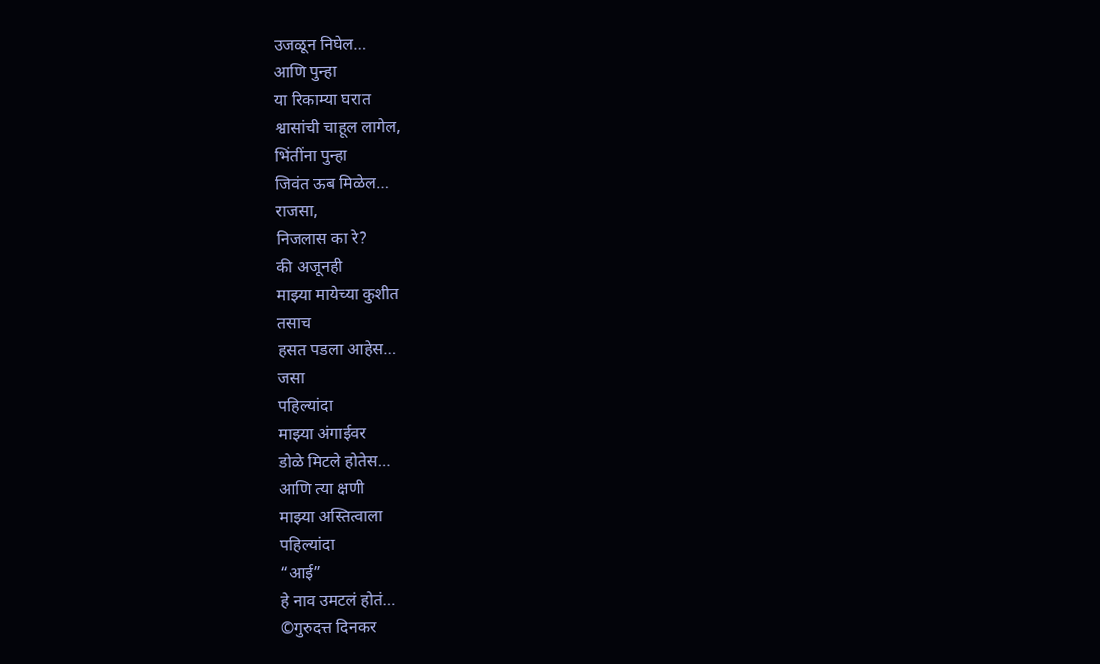उजळून निघेल…
आणि पुन्हा
या रिकाम्या घरात
श्वासांची चाहूल लागेल,
भिंतींना पुन्हा
जिवंत ऊब मिळेल…
राजसा,
निजलास का रे?
की अजूनही
माझ्या मायेच्या कुशीत
तसाच
हसत पडला आहेस…
जसा
पहिल्यांदा
माझ्या अंगाईवर
डोळे मिटले होतेस…
आणि त्या क्षणी
माझ्या अस्तित्वाला
पहिल्यांदा
“आई”
हे नाव उमटलं होतं…
©गुरुदत्त दिनकर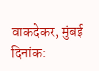वाकदेकर, मुंबई
दिनांक: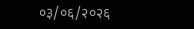०३/०६/२०२६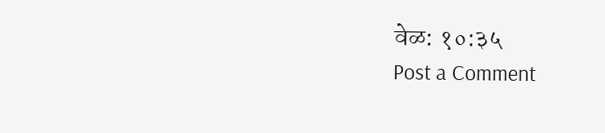वेळ: १०:३५
Post a Comment